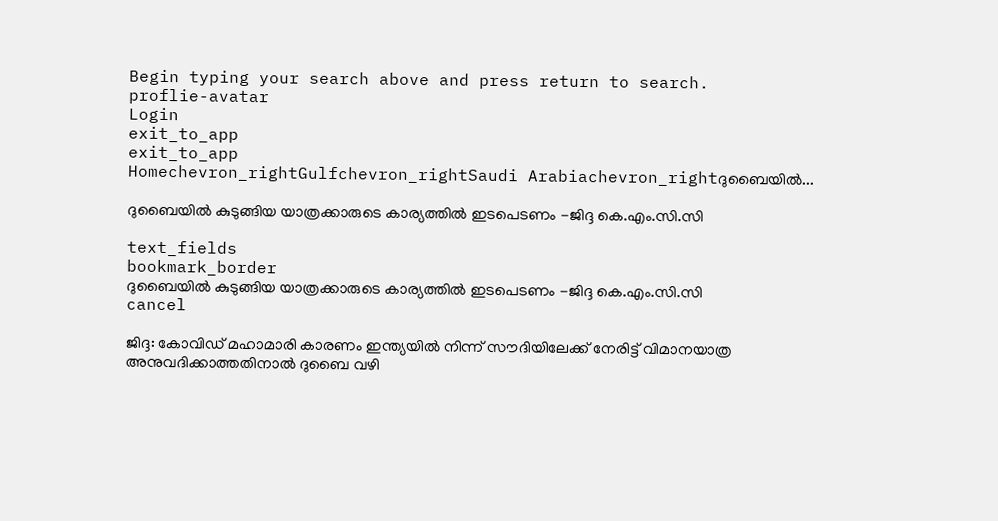Begin typing your search above and press return to search.
proflie-avatar
Login
exit_to_app
exit_to_app
Homechevron_rightGulfchevron_rightSaudi Arabiachevron_rightദുബൈയിൽ...

ദുബൈയിൽ കുടുങ്ങിയ യാത്രക്കാരുടെ കാര്യത്തിൽ ഇടപെടണം -ജിദ്ദ കെ.എം.സി.സി

text_fields
bookmark_border
ദുബൈയിൽ കുടുങ്ങിയ യാത്രക്കാരുടെ കാര്യത്തിൽ ഇടപെടണം -ജിദ്ദ കെ.എം.സി.സി
cancel

ജിദ്ദ: കോവിഡ് മഹാമാരി കാരണം ഇന്ത്യയിൽ നിന്ന് സൗദിയിലേക്ക് നേരിട്ട് വിമാനയാത്ര അനുവദിക്കാത്തതിനാൽ ദുബൈ വഴി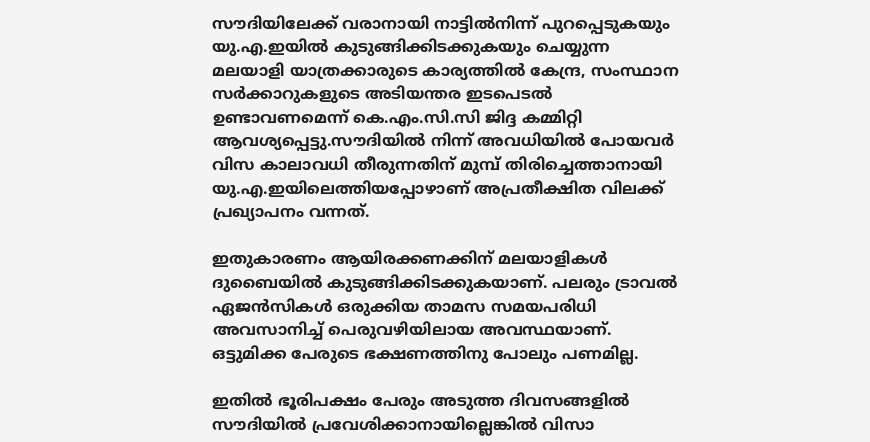സൗദിയിലേക്ക് വരാനായി നാട്ടിൽനിന്ന് പുറപ്പെടുകയും യു.എ.ഇയിൽ കുടുങ്ങിക്കിടക്കുകയും ചെയ്യുന്ന മലയാളി യാത്രക്കാരുടെ കാര്യത്തിൽ കേന്ദ്ര, സംസ്ഥാന സർക്കാറുകളുടെ അടിയന്തര ഇടപെടൽ ഉണ്ടാവണമെന്ന് കെ.എം.സി.സി ജിദ്ദ കമ്മിറ്റി ആവശ്യപ്പെട്ടു.സൗദിയിൽ നിന്ന് അവധിയിൽ പോയവർ വിസ കാലാവധി തീരുന്നതിന് മുമ്പ് തിരിച്ചെത്താനായി യു.എ.ഇയിലെത്തിയപ്പോഴാണ് അപ്രതീക്ഷിത വിലക്ക് പ്രഖ്യാപനം വന്നത്.

ഇതുകാരണം ആയിരക്കണക്കിന് മലയാളികൾ ദുബൈയിൽ കുടുങ്ങിക്കിടക്കുകയാണ്. പലരും ട്രാവൽ ഏജൻസികൾ ഒരുക്കിയ താമസ സമയപരിധി അവസാനിച്ച് പെരുവഴിയിലായ അവസ്ഥയാണ്. ഒട്ടുമിക്ക പേരുടെ ഭക്ഷണത്തിനു പോലും പണമില്ല.

ഇതിൽ ഭൂരിപക്ഷം പേരും അടുത്ത ദിവസങ്ങളിൽ സൗദിയിൽ പ്രവേശിക്കാനായില്ലെങ്കിൽ വിസാ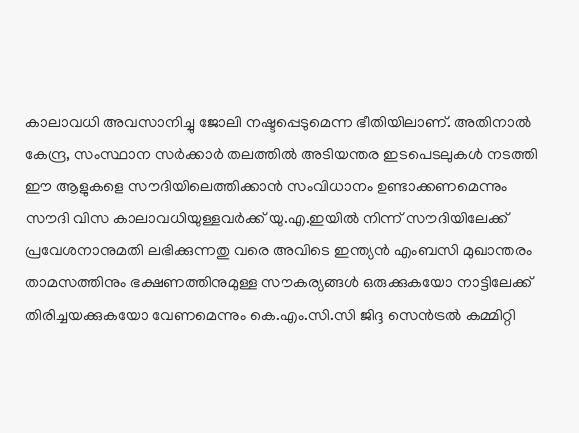കാലാവധി അവസാനിച്ചു ജോലി നഷ്ടപ്പെടുമെന്ന ഭീതിയിലാണ്. അതിനാൽ കേന്ദ്ര, സംസ്ഥാന സർക്കാർ തലത്തിൽ അടിയന്തര ഇടപെടലുകൾ നടത്തി ഈ ആളുകളെ സൗദിയിലെത്തിക്കാൻ സംവിധാനം ഉണ്ടാക്കണമെന്നും സൗദി വിസ കാലാവധിയുള്ളവർക്ക് യു.എ.ഇയിൽ നിന്ന് സൗദിയിലേക്ക് പ്രവേശനാനുമതി ലഭിക്കുന്നതു വരെ അവിടെ ഇന്ത്യൻ എംബസി മുഖാന്തരം താമസത്തിനും ഭക്ഷണത്തിനുമുള്ള സൗകര്യങ്ങൾ ഒരുക്കുകയോ നാട്ടിലേക്ക് തിരിച്ചയക്കുകയോ വേണമെന്നും കെ.എം.സി.സി ജിദ്ദ സെൻട്രൽ കമ്മിറ്റി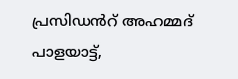പ്രസിഡൻറ് അഹമ്മദ് പാളയാട്ട്,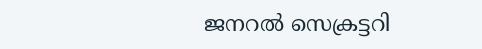ജനറൽ സെക്രട്ടറി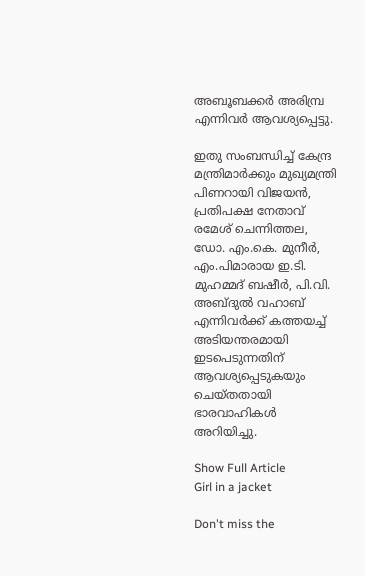അബൂബക്കർ അരിമ്പ്ര എന്നിവർ ആവശ്യപ്പെട്ടു.

ഇതു സംബന്ധിച്ച് കേന്ദ്ര മന്ത്രിമാർക്കും മുഖ്യമന്ത്രി പിണറായി വിജയൻ, പ്രതിപക്ഷ നേതാവ് രമേശ് ചെന്നിത്തല, ഡോ. എം.കെ. മുനീർ, എം.പിമാരായ ഇ.ടി. മുഹമ്മദ് ബഷീർ, പി.വി. അബ്ദുൽ വഹാബ് എന്നിവർക്ക് കത്തയച്ച് അടിയന്തരമായി ഇടപെടുന്നതിന് ആവശ്യപ്പെടുകയും ചെയ്തതായി ഭാരവാഹികൾ അറിയിച്ചു.

Show Full Article
Girl in a jacket

Don't miss the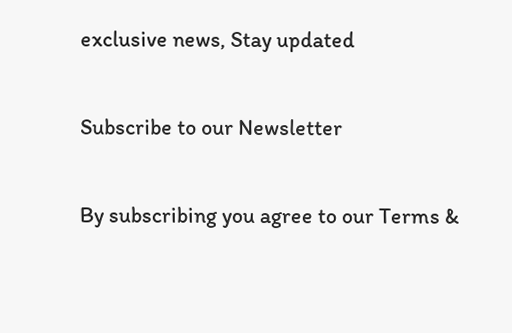exclusive news, Stay updated

Subscribe to our Newsletter

By subscribing you agree to our Terms &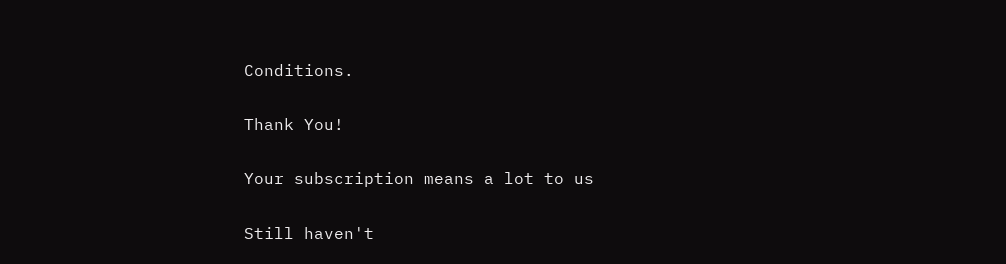Conditions.

Thank You!

Your subscription means a lot to us

Still haven't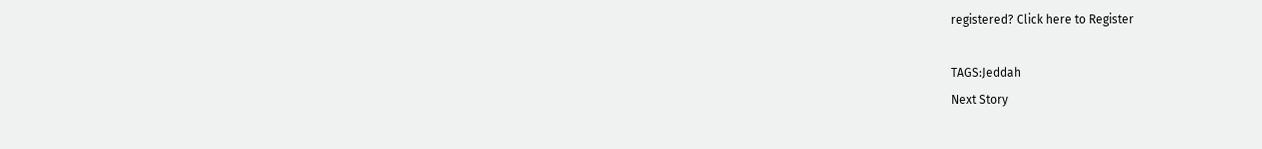registered? Click here to Register

TAGS:Jeddah
Next Story